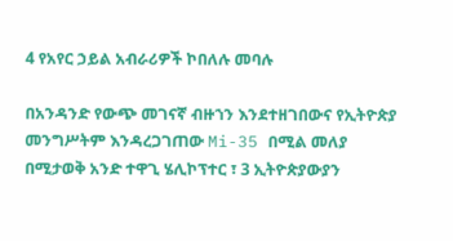4 የአየር ኃይል አብራሪዎች ኮበለሉ መባሉ

በአንዳንድ የውጭ መገናኛ ብዙኀን እንደተዘገበውና የኢትዮጵያ መንግሥትም እንዳረጋገጠው Mi-35 በሚል መለያ በሚታወቅ አንድ ተዋጊ ሄሊኮፕተር ፣ 3 ኢትዮጵያውያን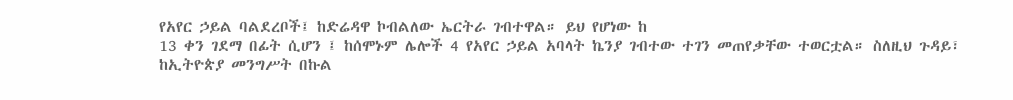የአየር ኃይል ባልደረቦች፤ ከድሬዳዋ ኮብልለው ኤርትራ ገብተዋል። ይህ የሆነው ከ
13 ቀን ገደማ በፊት ሲሆን ፤ ከሰሞኑም ሌሎች 4 የአየር ኃይል አባላት ኬንያ ገብተው ተገን መጠየቃቸው ተወርቷል። ስለዚህ ጉዳይ፣ ከኢትዮጵያ መንግሥት በኩል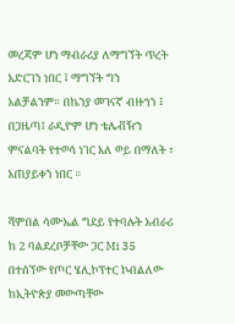መረጃም ሆነ ማብራሪያ ለማግኘት ጥረት አድርገን ነበር ፤ ማግኘት ግን አልቻልንም። በኬንያ መገናኛ ብዙኀን ፤ በጋዜጣ፤ ራዲዮም ሆነ ቴሌቭዥን ምናልባት የተወሳ ነገር አለ ወይ በማለት ፣ አጠያይቀን ነበር ።

ሻምበል ሳሙኤል ግደይ የተባሉት አብራሪ ከ 2 ባልደረቦቻቸው ጋር Mi 35 በተሰኘው የጦር ሄሊኮፕተር ኮብልለው ከኢትዮጵያ መውጣቸው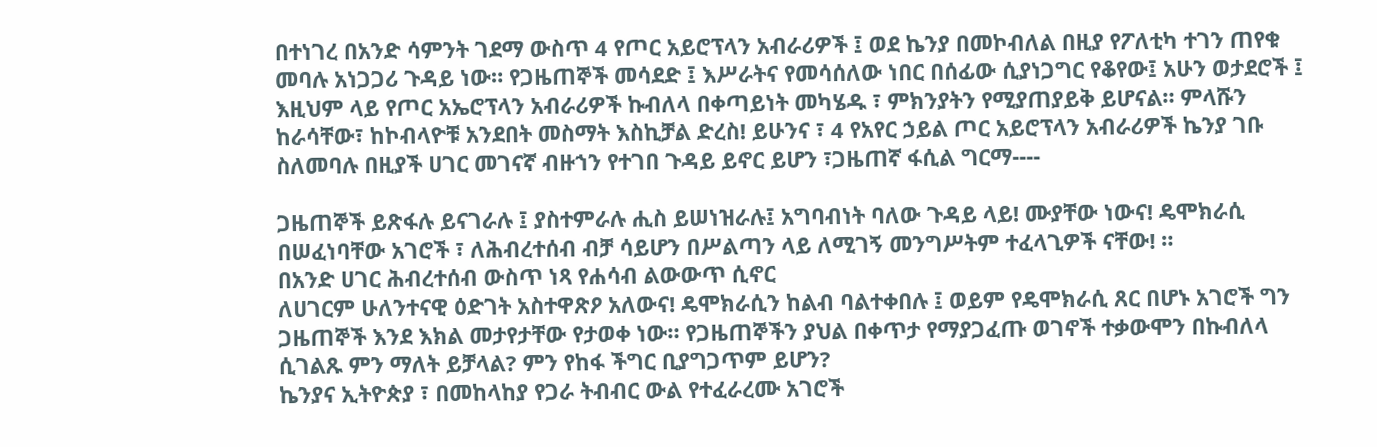በተነገረ በአንድ ሳምንት ገደማ ውስጥ 4 የጦር አይሮፕላን አብራሪዎች ፤ ወደ ኬንያ በመኮብለል በዚያ የፖለቲካ ተገን ጠየቁ መባሉ አነጋጋሪ ጉዳይ ነው። የጋዜጠኞች መሳደድ ፤ እሥራትና የመሳሰለው ነበር በሰፊው ሲያነጋግር የቆየው፤ አሁን ወታደሮች ፤ እዚህም ላይ የጦር አኤሮፕላን አብራሪዎች ኩብለላ በቀጣይነት መካሄዱ ፣ ምክንያትን የሚያጠያይቅ ይሆናል። ምላሹን ከራሳቸው፣ ከኮብላዮቹ አንደበት መስማት እስኪቻል ድረስ! ይሁንና ፣ 4 የአየር ኃይል ጦር አይሮፕላን አብራሪዎች ኬንያ ገቡ ስለመባሉ በዚያች ሀገር መገናኛ ብዙኀን የተገበ ጉዳይ ይኖር ይሆን ፣ጋዜጠኛ ፋሲል ግርማ----

ጋዜጠኞች ይጽፋሉ ይናገራሉ ፤ ያስተምራሉ ሒስ ይሠነዝራሉ፤ አግባብነት ባለው ጉዳይ ላይ! ሙያቸው ነውና! ዴሞክራሲ በሠፈነባቸው አገሮች ፣ ለሕብረተሰብ ብቻ ሳይሆን በሥልጣን ላይ ለሚገኝ መንግሥትም ተፈላጊዎች ናቸው! ።
በአንድ ሀገር ሕብረተሰብ ውስጥ ነጻ የሐሳብ ልውውጥ ሲኖር
ለሀገርም ሁለንተናዊ ዕድገት አስተዋጽዖ አለውና! ዴሞክራሲን ከልብ ባልተቀበሉ ፤ ወይም የዴሞክራሲ ጸር በሆኑ አገሮች ግን ጋዜጠኞች እንደ እክል መታየታቸው የታወቀ ነው። የጋዜጠኞችን ያህል በቀጥታ የማያጋፈጡ ወገኖች ተቃውሞን በኩብለላ ሲገልጹ ምን ማለት ይቻላል? ምን የከፋ ችግር ቢያግጋጥም ይሆን?
ኬንያና ኢትዮጵያ ፣ በመከላከያ የጋራ ትብብር ውል የተፈራረሙ አገሮች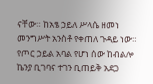ናቸው። ከአፄ ኃይለ ሥላሴ ዘመነ መንግሥት አንስቶ የቀጠለ ጉዳይ ነው። የጦር ኃይል አባል የሆነ ሰው ከብልሎ ኬንያ ቢገባና ተገን ቢጠይቅ አደጋ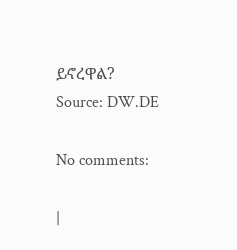ይኖረዋል?
Source: DW.DE

No comments:

|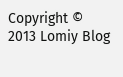Copyright © 2013 Lomiy Blog